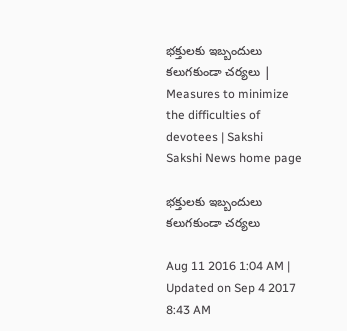భక్తులకు ఇబ్బందులు కలుగకుండా చర్యలు | Measures to minimize the difficulties of devotees | Sakshi
Sakshi News home page

భక్తులకు ఇబ్బందులు కలుగకుండా చర్యలు

Aug 11 2016 1:04 AM | Updated on Sep 4 2017 8:43 AM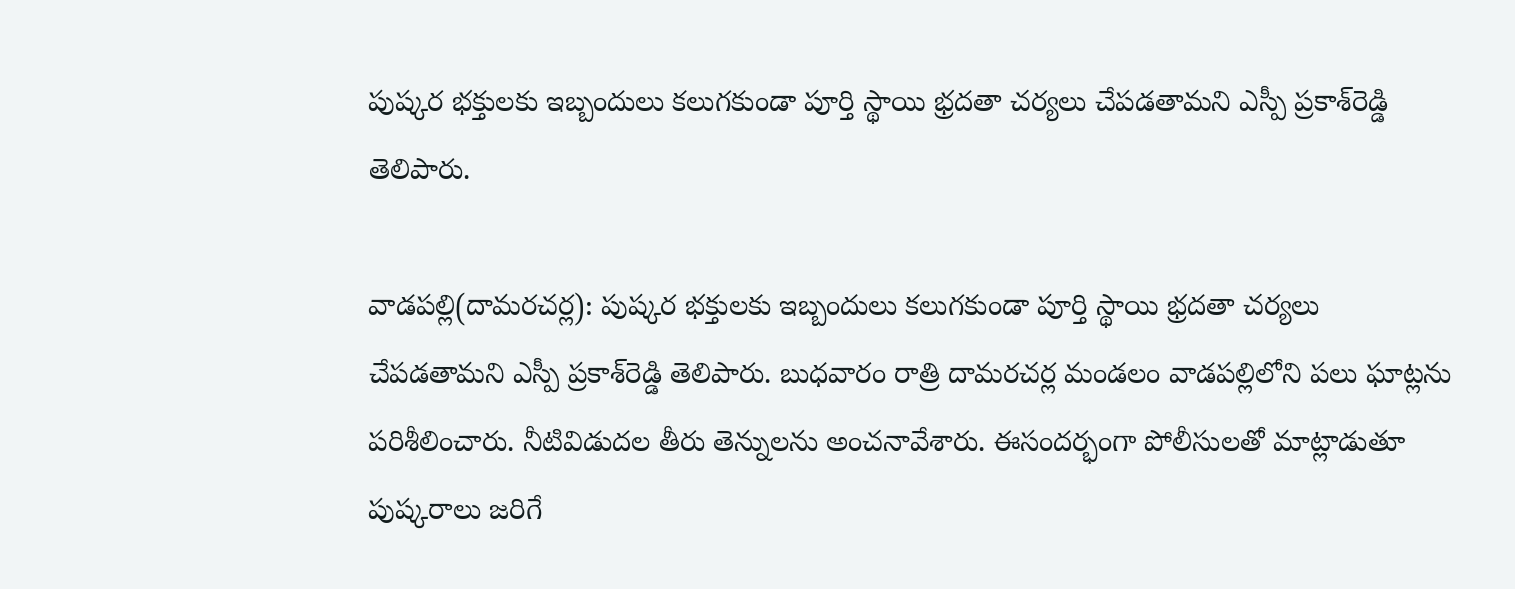పుష్కర భక్తులకు ఇబ్బందులు కలుగకుండా పూర్తి స్థాయి భ్రదతా చర్యలు చేపడతామని ఎస్పీ ప్రకాశ్‌రెడ్డి తెలిపారు.

వాడపల్లి(దామరచర్ల): పుష్కర భక్తులకు ఇబ్బందులు కలుగకుండా పూర్తి స్థాయి భ్రదతా చర్యలు చేపడతామని ఎస్పీ ప్రకాశ్‌రెడ్డి తెలిపారు. బుధవారం రాత్రి దామరచర్ల మండలం వాడపల్లిలోని పలు ఘాట్లను పరిశీలించారు. నీటివిడుదల తీరు తెన్నులను అంచనావేశారు. ఈసందర్భంగా పోలీసులతో మాట్లాడుతూ పుష్కరాలు జరిగే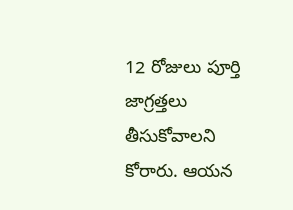12 రోజులు పూర్తి జాగ్రత్తలు తీసుకోవాలని కోరారు. ఆయన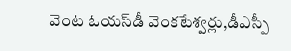వెంట ఓయస్‌డీ వెంకటేశ్వర్లు,డీఎస్పీ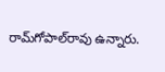రామ్‌గోపాల్‌రావు ఉన్నారు.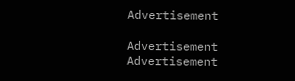Advertisement

Advertisement
Advertisement